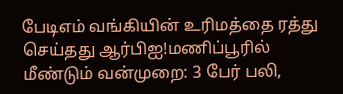பேடிஎம் வங்கியின் உரிமத்தை ரத்து செய்தது ஆர்பிஐ!மணிப்பூரில் மீண்டும் வன்முறை: 3 பேர் பலி,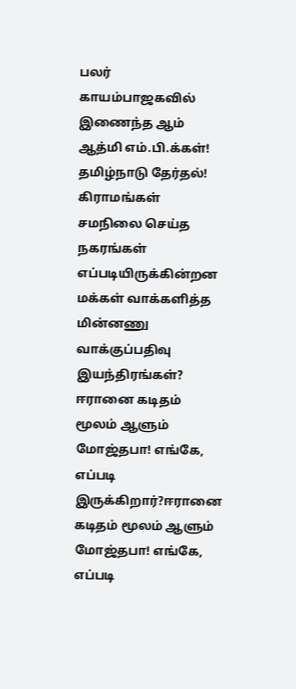பலர் காயம்பாஜகவில் இணைந்த ஆம் ஆத்மி எம்.பி.க்கள்! தமிழ்நாடு தேர்தல்! கிராமங்கள் சமநிலை செய்த நகரங்கள் எப்படியிருக்கின்றன மக்கள் வாக்களித்த மின்னணு வாக்குப்பதிவு இயந்திரங்கள்? ஈரானை கடிதம் மூலம் ஆளும் மோஜ்தபா! எங்கே, எப்படி இருக்கிறார்?ஈரானை கடிதம் மூலம் ஆளும் மோஜ்தபா! எங்கே, எப்படி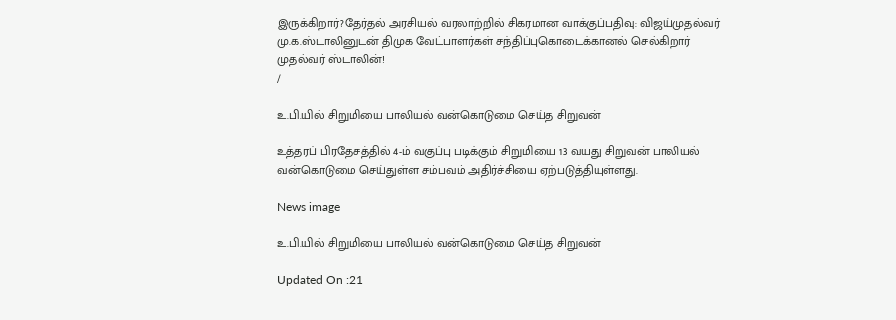இருக்கிறார்?தேர்தல் அரசியல் வரலாற்றில் சிகரமான வாக்குப்பதிவு: விஜய்முதல்வர் மு.க.ஸ்டாலினுடன் திமுக வேட்பாளர்கள் சந்திப்புகொடைக்கானல் செல்கிறார் முதல்வர் ஸ்டாலின்!
/

உ.பி.யில் சிறுமியை பாலியல் வன்கொடுமை செய்த சிறுவன்

உத்தரப் பிரதேசத்தில் 4-ம் வகுப்பு படிக்கும் சிறுமியை 13 வயது சிறுவன் பாலியல் வன்கொடுமை செய்துள்ள சம்பவம் அதிர்ச்சியை ஏற்படுத்தியுள்ளது.

News image

உ.பி.யில் சிறுமியை பாலியல் வன்கொடுமை செய்த சிறுவன்

Updated On :21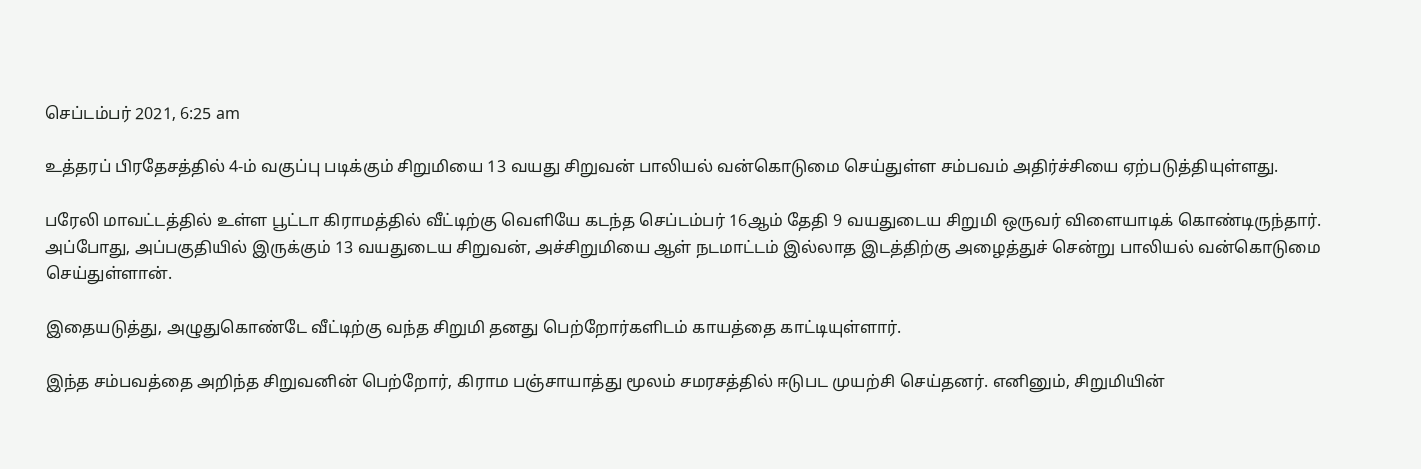செப்டம்பர் 2021, 6:25 am

உத்தரப் பிரதேசத்தில் 4-ம் வகுப்பு படிக்கும் சிறுமியை 13 வயது சிறுவன் பாலியல் வன்கொடுமை செய்துள்ள சம்பவம் அதிர்ச்சியை ஏற்படுத்தியுள்ளது.

பரேலி மாவட்டத்தில் உள்ள பூட்டா கிராமத்தில் வீட்டிற்கு வெளியே கடந்த செப்டம்பர் 16ஆம் தேதி 9 வயதுடைய சிறுமி ஒருவர் விளையாடிக் கொண்டிருந்தார். அப்போது, அப்பகுதியில் இருக்கும் 13 வயதுடைய சிறுவன், அச்சிறுமியை ஆள் நடமாட்டம் இல்லாத இடத்திற்கு அழைத்துச் சென்று பாலியல் வன்கொடுமை செய்துள்ளான்.

இதையடுத்து, அழுதுகொண்டே வீட்டிற்கு வந்த சிறுமி தனது பெற்றோர்களிடம் காயத்தை காட்டியுள்ளார்.

இந்த சம்பவத்தை அறிந்த சிறுவனின் பெற்றோர், கிராம பஞ்சாயாத்து மூலம் சமரசத்தில் ஈடுபட முயற்சி செய்தனர். எனினும், சிறுமியின்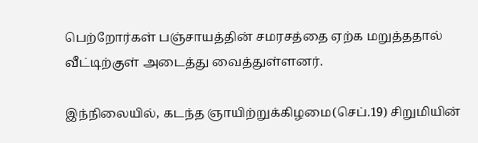பெற்றோர்கள் பஞ்சாயத்தின் சமரசத்தை ஏற்க மறுத்ததால் வீட்டிற்குள் அடைத்து வைத்துள்ளனர்.

இந்நிலையில், கடந்த ஞாயிற்றுக்கிழமை(செப்.19) சிறுமியின்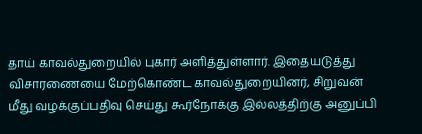தாய் காவல்துறையில் புகார் அளித்துள்ளார். இதையடுத்து விசாரணையை மேற்கொண்ட காவல்துறையினர், சிறுவன் மீது வழக்குப்பதிவு செய்து கூர்நோக்கு இல்லத்திற்கு அனுப்பி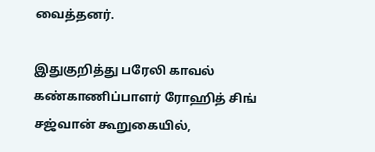வைத்தனர்.

இதுகுறித்து பரேலி காவல் கண்காணிப்பாளர் ரோஹித் சிங் சஜ்வான் கூறுகையில்,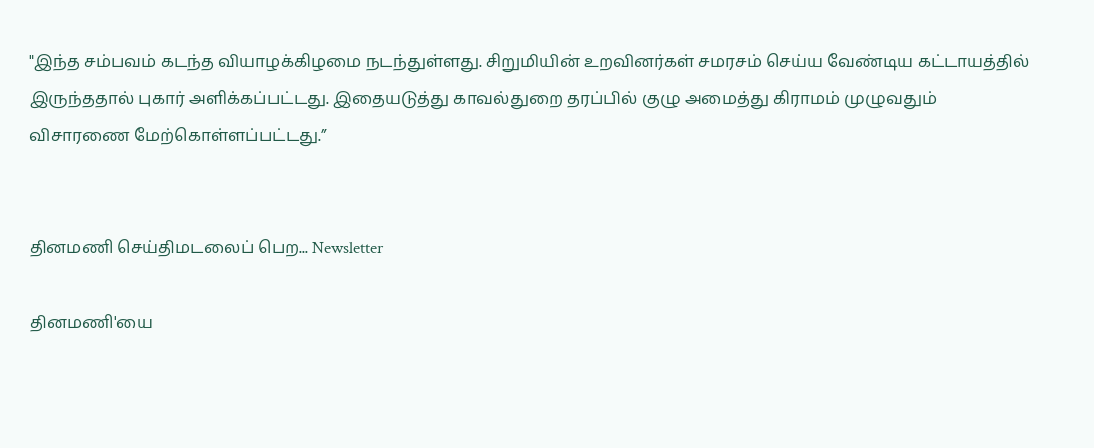"இந்த சம்பவம் கடந்த வியாழக்கிழமை நடந்துள்ளது. சிறுமியின் உறவினர்கள் சமரசம் செய்ய வேண்டிய கட்டாயத்தில் இருந்ததால் புகார் அளிக்கப்பட்டது. இதையடுத்து காவல்துறை தரப்பில் குழு அமைத்து கிராமம் முழுவதும் விசாரணை மேற்கொள்ளப்பட்டது.”


தினமணி செய்திமடலைப் பெற... Newsletter

தினமணி'யை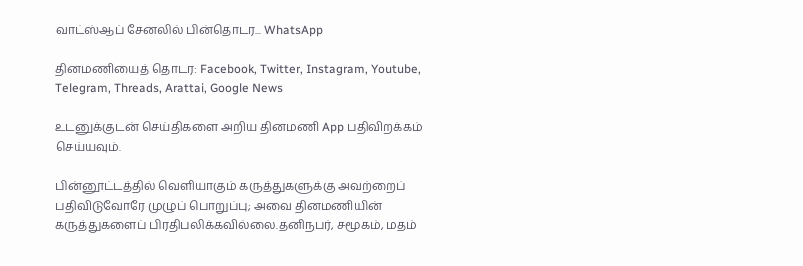வாட்ஸ்ஆப் சேனலில் பின்தொடர... WhatsApp

தினமணியைத் தொடர: Facebook, Twitter, Instagram, Youtube, Telegram, Threads, Arattai, Google News

உடனுக்குடன் செய்திகளை அறிய தினமணி App பதிவிறக்கம் செய்யவும்.

பின்னூட்டத்தில் வெளியாகும் கருத்துகளுக்கு அவற்றைப் பதிவிடுவோரே முழுப் பொறுப்பு; அவை தினமணியின் கருத்துகளைப் பிரதிபலிக்கவில்லை.தனிநபர், சமூகம், மதம்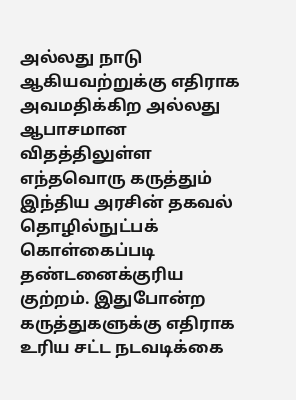அல்லது நாடு ஆகியவற்றுக்கு எதிராக அவமதிக்கிற அல்லது ஆபாசமான விதத்திலுள்ள எந்தவொரு கருத்தும் இந்திய அரசின் தகவல் தொழில்நுட்பக் கொள்கைப்படி தண்டனைக்குரிய குற்றம். இதுபோன்ற கருத்துகளுக்கு எதிராக உரிய சட்ட நடவடிக்கை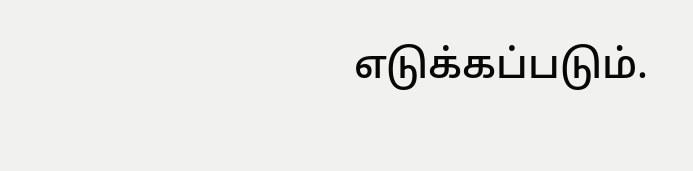எடுக்கப்படும்.